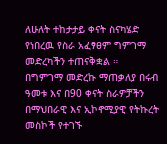ለሁለት ተከታታይ ቀናት ስናካሄድ የነበረዉ የስራ አፈፃፀም ግምገማ መድረካችን ተጠናቅቋል ።
በግምገማ መድረኩ ማጠቃለያ በሩብ ዓመቱ እና በ90 ቀናት ስራዎቻችን በማህበራዊ እና ኢኮኖሚያዊ የትኩረት መስኮች የተገኙ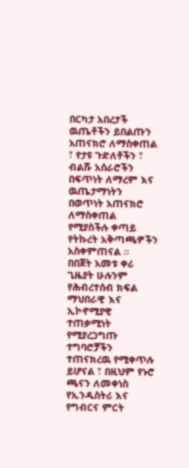በርካታ አበረታች ዉጤቶችን ይበልጡን አጠናክሮ ለማስቀጠል ፣ የታዩ ጉድለቶችን ፣ ብልሹ አሰራሮችን በፍጥነት ለማረም እና ዉጤታማነትን በወጥነት አጠናክሮ ለማስቀጠል የሚያስችሉ ቀጣይ የትኩረት አቅጣጫዎችን አስቀምጠናል ።
በበጀት አመቱ ቀሪ ጊዜያት ሁሉንም የሕብረተሰብ ክፍል ማህበራዊ እና ኢኮኖሚያዊ ተጠቃሚነት የሚያረጋግጡ ተግባሮቻችን ተጠናክረዉ የሚቀጥሉ ይሆናል ፣ በዚህም የኑሮ ጫናን ለመቀነስ የኢንዱስትሪ እና የግብርና ምርት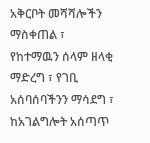አቅርቦት መሻሻሎችን ማስቀጠል ፣ የከተማዉን ሰላም ዘላቂ ማድረግ ፣ የገቢ አሰባሰባችንን ማሳደግ ፣ ከአገልግሎት አሰጣጥ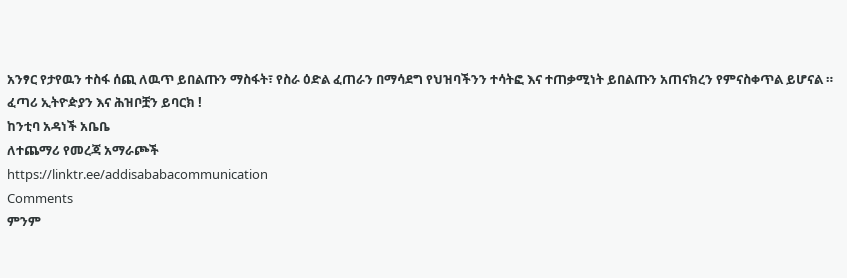አንፃር የታየዉን ተስፋ ሰጪ ለዉጥ ይበልጡን ማስፋት፣ የስራ ዕድል ፈጠራን በማሳደግ የህዝባችንን ተሳትፎ እና ተጠቃሚነት ይበልጡን አጠናክረን የምናስቀጥል ይሆናል ።
ፈጣሪ ኢትዮዽያን እና ሕዝቦቿን ይባርክ !
ከንቲባ አዳነች አቤቤ
ለተጨማሪ የመረጃ አማራጮች
https://linktr.ee/addisababacommunication
Comments
ምንም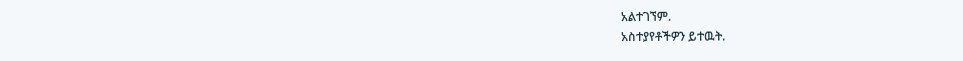አልተገኘም.
አስተያየቶችዎን ይተዉት.